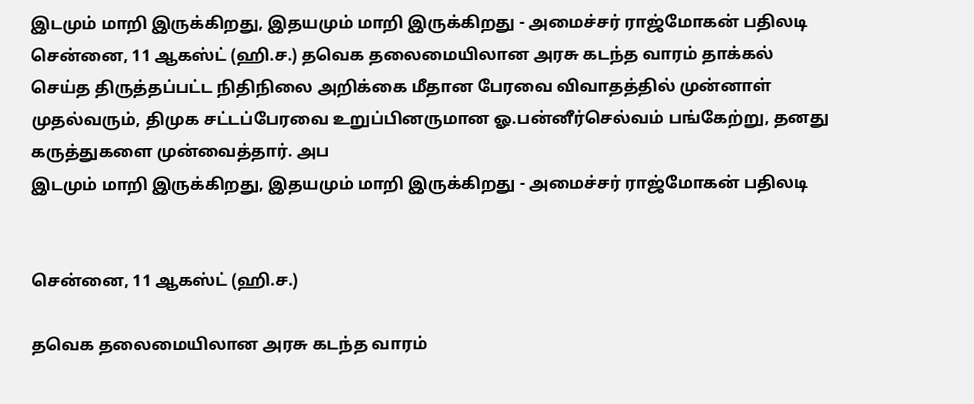இடமும் மாறி இருக்கிறது, இதயமும் மாறி இருக்கிறது - அமைச்சர் ராஜ்மோகன் பதிலடி
சென்னை, 11 ஆகஸ்ட் (ஹி.ச.) தவெக தலைமையிலான அரசு கடந்த வாரம் தாக்கல் செய்த திருத்தப்பட்ட நிதிநிலை அறிக்கை மீதான பேரவை விவாதத்தில் முன்னாள் முதல்வரும், திமுக சட்டப்பேரவை உறுப்பினருமான ஓ.பன்னீர்செல்வம் பங்கேற்று, தனது கருத்துகளை முன்வைத்தார். அப
இடமும் மாறி இருக்கிறது, இதயமும் மாறி இருக்கிறது - அமைச்சர் ராஜ்மோகன் பதிலடி


சென்னை, 11 ஆகஸ்ட் (ஹி.ச.)

தவெக தலைமையிலான அரசு கடந்த வாரம்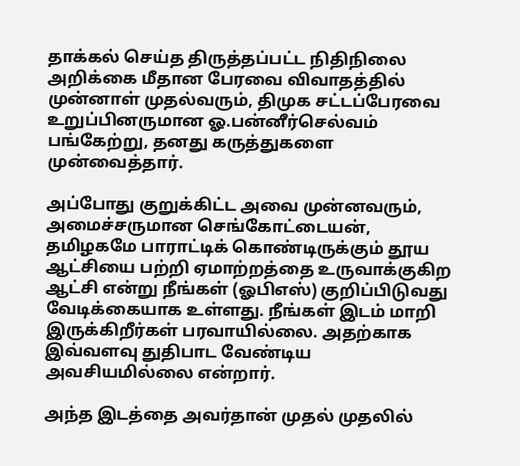தாக்கல் செய்த திருத்தப்பட்ட நிதிநிலை அறிக்கை மீதான பேரவை விவாதத்தில் முன்னாள் முதல்வரும், திமுக சட்டப்பேரவை உறுப்பினருமான ஓ.பன்னீர்செல்வம் பங்கேற்று, தனது கருத்துகளை முன்வைத்தார்.

அப்போது குறுக்கிட்ட அவை முன்னவரும், அமைச்சருமான செங்கோட்டையன், தமிழகமே பாராட்டிக் கொண்டிருக்கும் தூய ஆட்சியை பற்றி ஏமாற்றத்தை உருவாக்குகிற ஆட்சி என்று நீங்கள் (ஓபிஎஸ்) குறிப்பிடுவது வேடிக்கையாக உள்ளது. நீங்கள் இடம் மாறி இருக்கிறீர்கள் பரவாயில்லை. அதற்காக இவ்வளவு துதிபாட வேண்டிய அவசியமில்லை என்றார்.

அந்த இடத்தை அவர்தான் முதல் முதலில்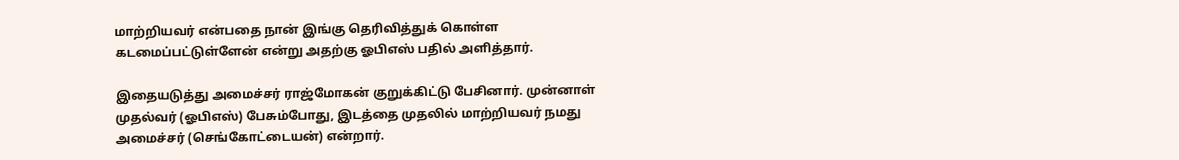மாற்றியவர் என்பதை நான் இங்கு தெரிவித்துக் கொள்ள கடமைப்பட்டுள்ளேன் என்று அதற்கு ஓபிஎஸ் பதில் அளித்தார்.

இதையடுத்து அமைச்சர் ராஜ்மோகன் குறுக்கிட்டு பேசினார். முன்னாள் முதல்வர் (ஓபிஎஸ்) பேசும்போது, இடத்தை முதலில் மாற்றியவர் நமது அமைச்சர் (செங்கோட்டையன்) என்றார்.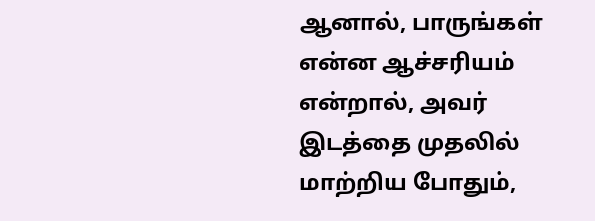ஆனால், பாருங்கள் என்ன ஆச்சரியம் என்றால், அவர் இடத்தை முதலில் மாற்றிய போதும்,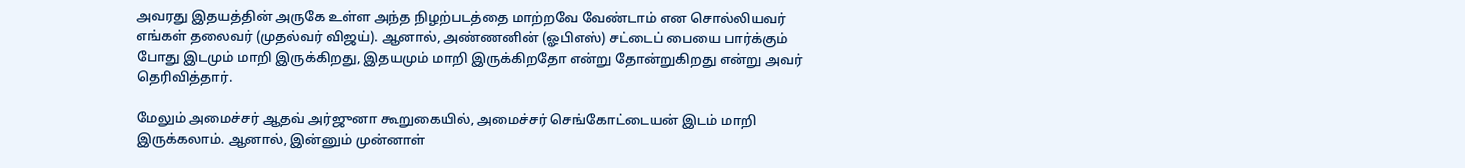அவரது இதயத்தின் அருகே உள்ள அந்த நிழற்படத்தை மாற்றவே வேண்டாம் என சொல்லியவர் எங்கள் தலைவர் (முதல்வர் விஜய்). ஆனால், அண்ணனின் (ஓபிஎஸ்) சட்டைப் பையை பார்க்கும் போது இடமும் மாறி இருக்கிறது, இதயமும் மாறி இருக்கிறதோ என்று தோன்றுகிறது என்று அவர் தெரிவித்தார்.

மேலும் அமைச்சர் ஆதவ் அர்ஜுனா கூறுகையில், அமைச்சர் செங்கோட்டையன் இடம் மாறி இருக்கலாம். ஆனால், இன்னும் முன்னாள்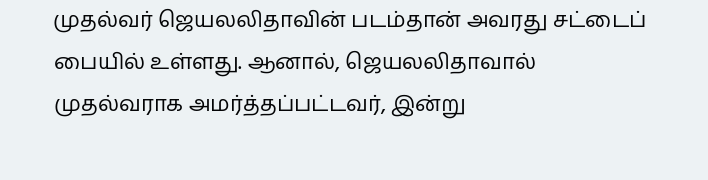முதல்வர் ஜெயலலிதாவின் படம்தான் அவரது சட்டைப் பையில் உள்ளது. ஆனால், ஜெயலலிதாவால் முதல்வராக அமர்த்தப்பட்டவர், இன்று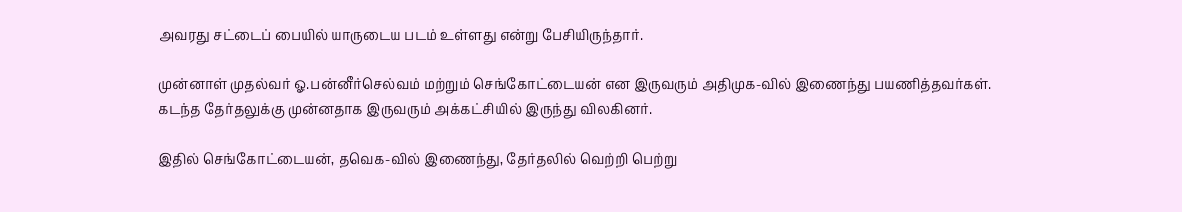அவரது சட்டைப் பையில் யாருடைய படம் உள்ளது என்று பேசியிருந்தார்.

முன்னாள் முதல்வர் ஓ.பன்னீர்செல்வம் மற்றும் செங்கோட்டையன் என இருவரும் அதிமுக-வில் இணைந்து பயணித்தவர்கள். கடந்த தேர்தலுக்கு முன்னதாக இருவரும் அக்கட்சியில் இருந்து விலகினர்.

இதில் செங்கோட்டையன், தவெக-வில் இணைந்து, தேர்தலில் வெற்றி பெற்று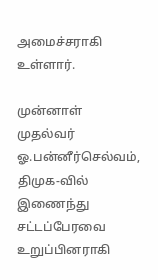அமைச்சராகி உள்ளார்.

முன்னாள் முதல்வர் ஓ.பன்னீர்செல்வம், திமுக-வில் இணைந்து சட்டப்பேரவை உறுப்பினராகி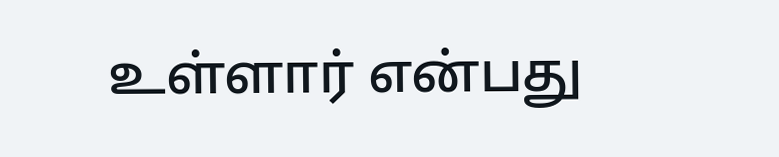உள்ளார் என்பது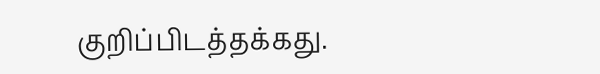குறிப்பிடத்தக்கது.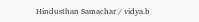Hindusthan Samachar / vidya.b